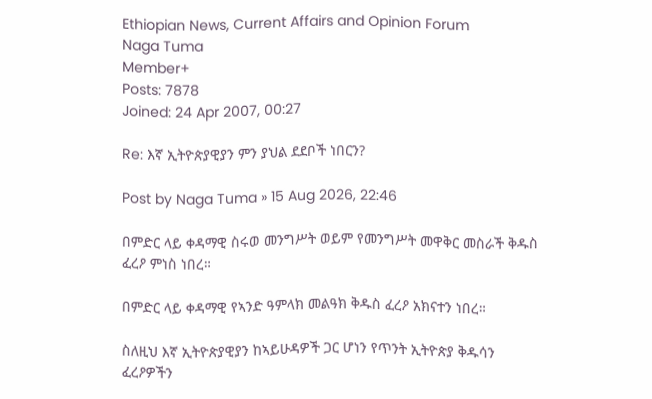Ethiopian News, Current Affairs and Opinion Forum
Naga Tuma
Member+
Posts: 7878
Joined: 24 Apr 2007, 00:27

Re: እኛ ኢትዮጵያዊያን ምን ያህል ደደቦች ነበርን?

Post by Naga Tuma » 15 Aug 2026, 22:46

በምድር ላይ ቀዳማዊ ስሩወ መንግሥት ወይም የመንግሥት መዋቅር መስራች ቅዱስ ፈረዖ ምነስ ነበረ።

በምድር ላይ ቀዳማዊ የኣንድ ዓምላክ መልዓክ ቅዱስ ፈረዖ አክናተን ነበረ።

ስለዚህ እኛ ኢትዮጵያዊያን ከኣይሁዳዎች ጋር ሆነን የጥንት ኢትዮጵያ ቅዱሳን ፈረዖዎችን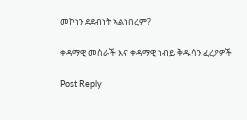መኮነን ደደብነት ኣልነበረም?

ቀዳማዊ መስራች እና ቀዳማዊ ነብይ ቅዱሳን ፈረዖዎች

Post Reply